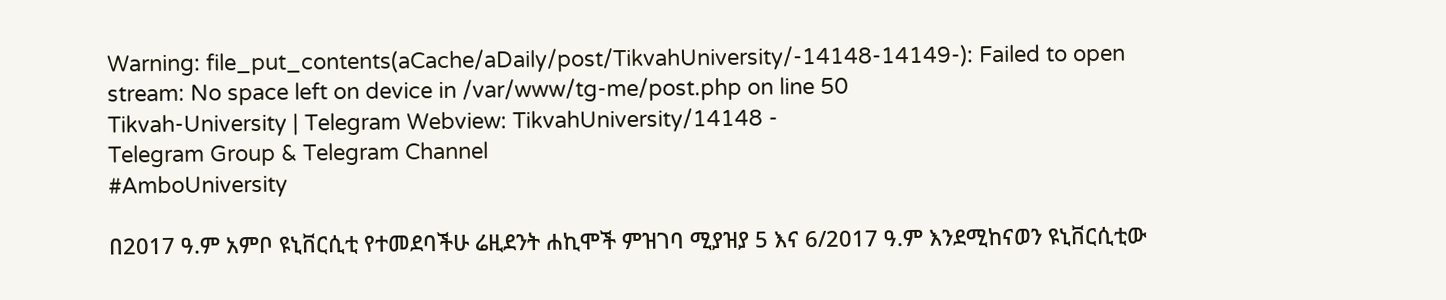Warning: file_put_contents(aCache/aDaily/post/TikvahUniversity/-14148-14149-): Failed to open stream: No space left on device in /var/www/tg-me/post.php on line 50
Tikvah-University | Telegram Webview: TikvahUniversity/14148 -
Telegram Group & Telegram Channel
#AmboUniversity

በ2017 ዓ.ም አምቦ ዩኒቨርሲቲ የተመደባችሁ ሬዚደንት ሐኪሞች ምዝገባ ሚያዝያ 5 እና 6/2017 ዓ.ም እንደሚከናወን ዩኒቨርሲቲው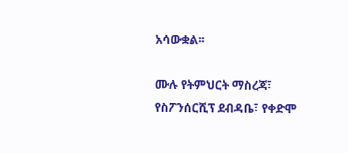አሳውቋል፡፡

ሙሉ የትምህርት ማስረጃ፣ የስፖንሰርሺፕ ደብዳቤ፣ የቀድሞ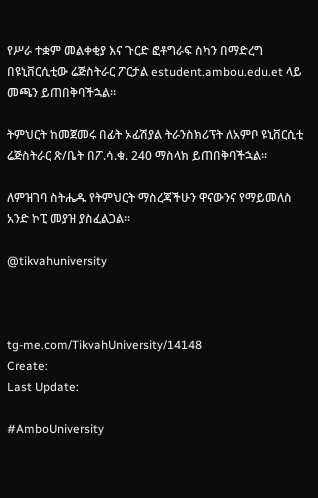የሥራ ተቋም መልቀቂያ እና ጉርድ ፎቶግራፍ ስካን በማድረግ በዩኒቨርሲቲው ሬጅስትራር ፖርታል estudent.ambou.edu.et ላይ መጫን ይጠበቅባችኋል፡፡

ትምህርት ከመጀመሩ በፊት ኦፊሽያል ትራንስክሪፕት ለአምቦ ዩኒቨርሲቲ ሬጅስትራር ጽ/ቤት በፖ.ሳ.ቁ. 240 ማስላክ ይጠበቅባችኋል፡፡

ለምዝገባ ስትሔዱ የትምህርት ማስረጃችሁን ዋናውንና የማይመለስ አንድ ኮፒ መያዝ ያስፈልጋል፡፡

@tikvahuniversity



tg-me.com/TikvahUniversity/14148
Create:
Last Update:

#AmboUniversity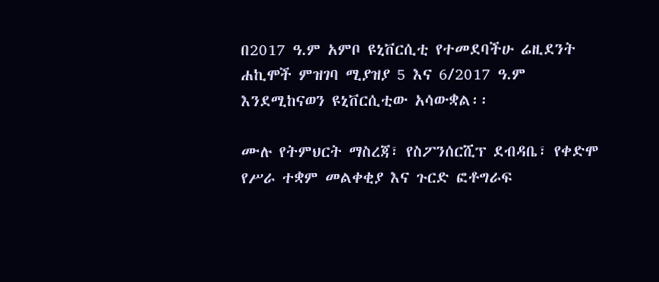በ2017 ዓ.ም አምቦ ዩኒቨርሲቲ የተመደባችሁ ሬዚደንት ሐኪሞች ምዝገባ ሚያዝያ 5 እና 6/2017 ዓ.ም እንደሚከናወን ዩኒቨርሲቲው አሳውቋል፡፡

ሙሉ የትምህርት ማስረጃ፣ የስፖንሰርሺፕ ደብዳቤ፣ የቀድሞ የሥራ ተቋም መልቀቂያ እና ጉርድ ፎቶግራፍ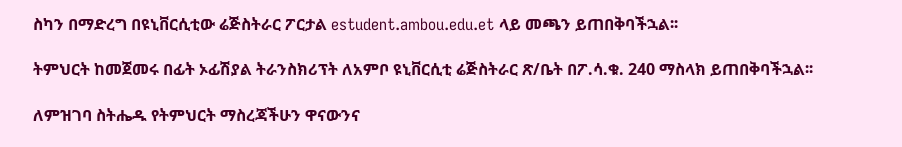ስካን በማድረግ በዩኒቨርሲቲው ሬጅስትራር ፖርታል estudent.ambou.edu.et ላይ መጫን ይጠበቅባችኋል፡፡

ትምህርት ከመጀመሩ በፊት ኦፊሽያል ትራንስክሪፕት ለአምቦ ዩኒቨርሲቲ ሬጅስትራር ጽ/ቤት በፖ.ሳ.ቁ. 240 ማስላክ ይጠበቅባችኋል፡፡

ለምዝገባ ስትሔዱ የትምህርት ማስረጃችሁን ዋናውንና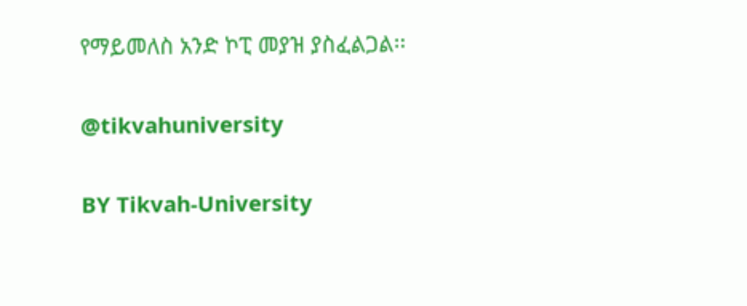የማይመለስ አንድ ኮፒ መያዝ ያስፈልጋል፡፡

@tikvahuniversity

BY Tikvah-University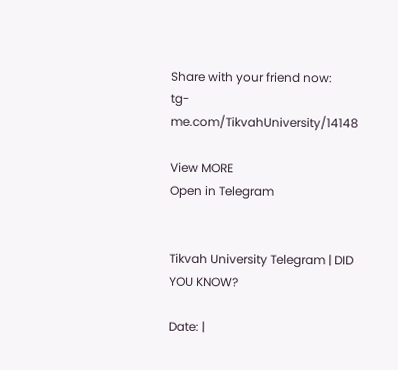Share with your friend now:
tg-me.com/TikvahUniversity/14148

View MORE
Open in Telegram


Tikvah University Telegram | DID YOU KNOW?

Date: |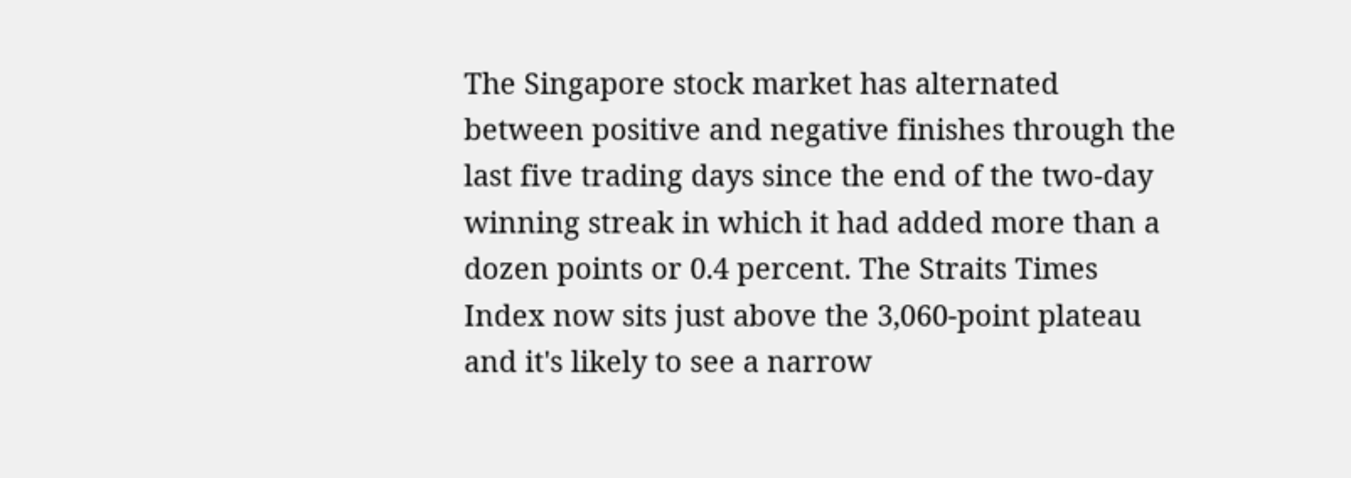The Singapore stock market has alternated between positive and negative finishes through the last five trading days since the end of the two-day winning streak in which it had added more than a dozen points or 0.4 percent. The Straits Times Index now sits just above the 3,060-point plateau and it's likely to see a narrow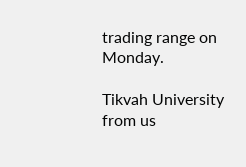trading range on Monday.

Tikvah University from us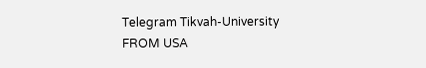Telegram Tikvah-University
FROM USA